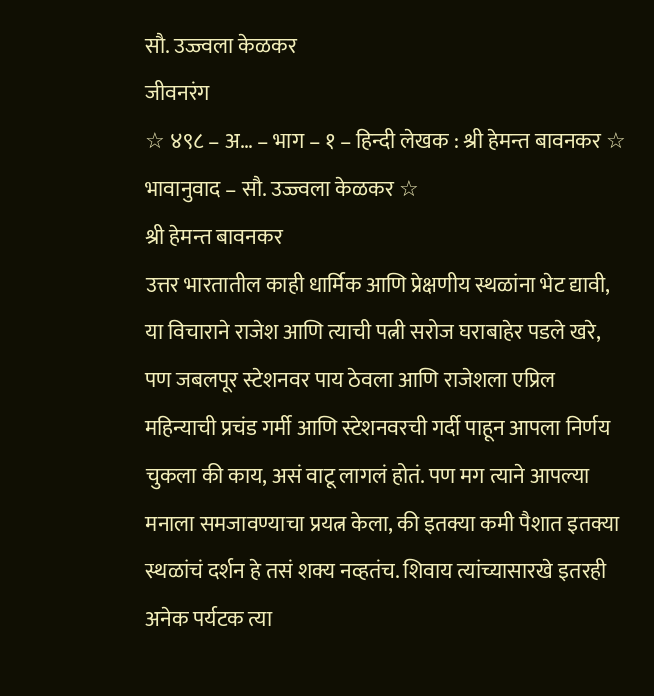सौ. उज्ज्वला केळकर
जीवनरंग
☆ ४९८ – अ… – भाग – १ – हिन्दी लेखक : श्री हेमन्त बावनकर ☆ भावानुवाद – सौ. उज्ज्वला केळकर ☆
श्री हेमन्त बावनकर
उत्तर भारतातील काही धार्मिक आणि प्रेक्षणीय स्थळांना भेट द्यावी, या विचाराने राजेश आणि त्याची पत्नी सरोज घराबाहेर पडले खरे, पण जबलपूर स्टेशनवर पाय ठेवला आणि राजेशला एप्रिल महिन्याची प्रचंड गर्मी आणि स्टेशनवरची गर्दी पाहून आपला निर्णय चुकला की काय, असं वाटू लागलं होतं. पण मग त्याने आपल्या मनाला समजावण्याचा प्रयत्न केला, की इतक्या कमी पैशात इतक्या स्थळांचं दर्शन हे तसं शक्य नव्हतंच. शिवाय त्यांच्यासारखे इतरही अनेक पर्यटक त्या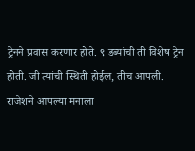ट्रेनने प्रवास करणार होते. ९ डब्यांची ती विशेष ट्रेन होती. जी त्यांची स्थिती होईल, तीच आपली. राजेशने आपल्या मनाला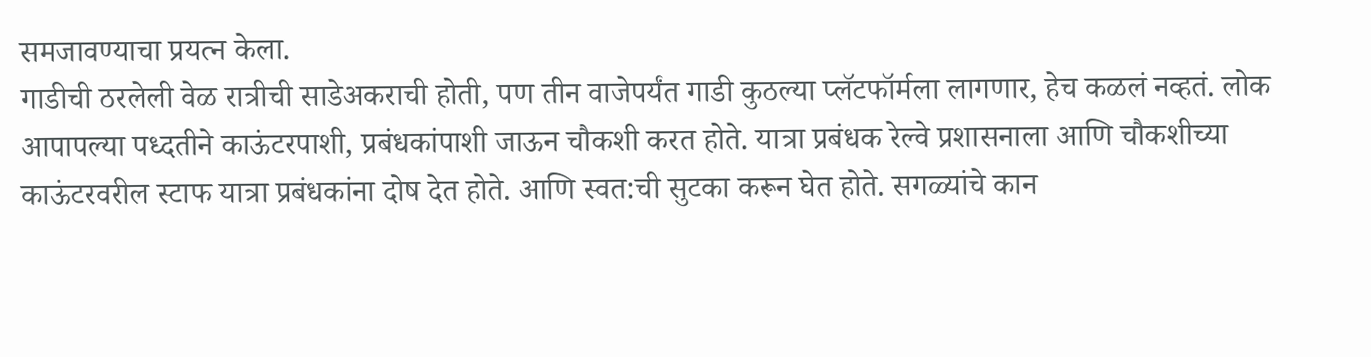समजावण्याचा प्रयत्न केला.
गाडीची ठरलेली वेळ रात्रीची साडेअकराची होती, पण तीन वाजेपर्यंत गाडी कुठल्या प्लॅटफॉर्मला लागणार, हेच कळलं नव्हतं. लोक आपापल्या पध्दतीने काऊंटरपाशी, प्रबंधकांपाशी जाऊन चौकशी करत होते. यात्रा प्रबंधक रेल्वे प्रशासनाला आणि चौकशीच्या काऊंटरवरील स्टाफ यात्रा प्रबंधकांना दोष देत होते. आणि स्वत:ची सुटका करून घेत होते. सगळ्यांचे कान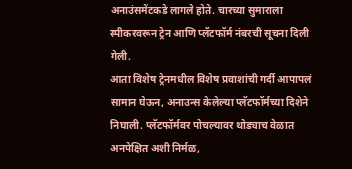अनाउंसमेंटकडे लागले होते. चारच्या सुमाराला स्पीकरवरून ट्रेन आणि प्लॅटफॉर्म नंबरची सूचना दिली गेली.
आता विशेष ट्रेनमधील विशेष प्रवाशांची गर्दी आपापलं सामान घेऊन, अनाउन्स केलेल्या प्लॅटफॉर्मच्या दिशेने निघाली. प्लॅटफॉर्मवर पोचल्यावर थोड्याच वेळात अनपेक्षित अशी निर्मळ,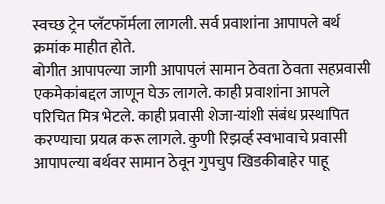स्वच्छ ट्रेन प्लॅटफॉर्मला लागली. सर्व प्रवाशांना आपापले बर्थ क्रमांक माहीत होते.
बोगीत आपापल्या जागी आपापलं सामान ठेवता ठेवता सहप्रवासी एकमेकांबद्दल जाणून घेऊ लागले. काही प्रवाशांना आपले परिचित मित्र भेटले. काही प्रवासी शेजा-यांशी संबंध प्रस्थापित करण्याचा प्रयत्न करू लागले. कुणी रिझर्व्ह स्वभावाचे प्रवासी आपापल्या बर्थवर सामान ठेवून गुपचुप खिडकीबाहेर पाहू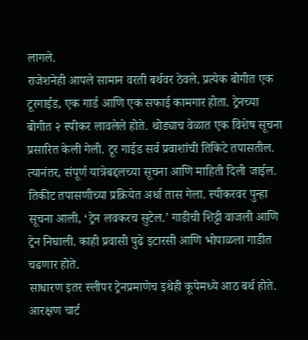लागले.
राजेशनेही आपले सामान वरती बर्थवर ठेवले. प्रत्येक बोगीत एक टूरगाईड, एक गार्ड आणि एक सफाई कामगार होता. ट्रेनच्या बोगीत २ स्पीकर लावलेले होते. थोड्याच वेळात एक विशेष सूचना प्रसारित केली गेली. टूर गाईड सर्व प्रवाशांची तिकिटे तपासतील. त्यानंतर, संपूर्ण यात्रेबद्दलच्या सूचना आणि माहिती दिली जाईल. तिकीट तपासणीच्या प्रक्रियेत अर्धा तास गेला. स्पीकरवर पुन्हा सूचना आली, ‘ट्रेन लवकरच सुटेल.’ गाडीची शिट्टी वाजली आणि ट्रेन निघाली. काही प्रवासी पुढे इटारसी आणि भोपाळला गाडीत चढणार होते.
साधारण इतर स्लीपर ट्रेनप्रमाणेच इथेही कूपेमध्ये आठ बर्थ होते. आरक्षण चार्ट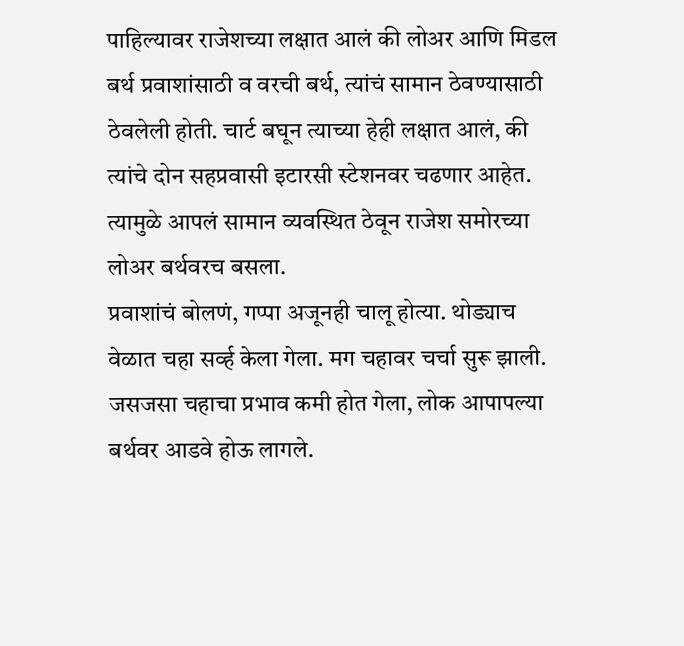पाहिल्यावर राजेशच्या लक्षात आलं की लोअर आणि मिडल बर्थ प्रवाशांसाठी व वरची बर्थ, त्यांचं सामान ठेवण्यासाठी ठेवलेली होती. चार्ट बघून त्याच्या हेही लक्षात आलं, की त्यांचे दोन सहप्रवासी इटारसी स्टेशनवर चढणार आहेत. त्यामुळे आपलं सामान व्यवस्थित ठेवून राजेश समोरच्या लोअर बर्थवरच बसला.
प्रवाशांचं बोलणं, गप्पा अजूनही चालू होत्या. थोड्याच वेळात चहा सर्व्ह केला गेला. मग चहावर चर्चा सुरू झाली. जसजसा चहाचा प्रभाव कमी होत गेला, लोक आपापल्या बर्थवर आडवे होऊ लागले.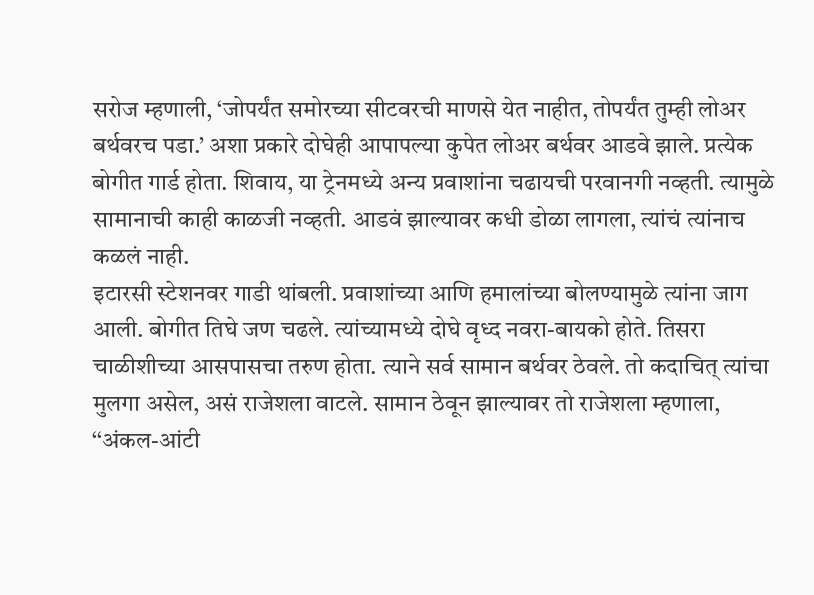सरोज म्हणाली, ‘जोपर्यंत समोरच्या सीटवरची माणसे येत नाहीत, तोपर्यंत तुम्ही लोअर बर्थवरच पडा.’ अशा प्रकारे दोघेही आपापल्या कुपेत लोअर बर्थवर आडवे झाले. प्रत्येक बोगीत गार्ड होता. शिवाय, या ट्रेनमध्ये अन्य प्रवाशांना चढायची परवानगी नव्हती. त्यामुळे सामानाची काही काळजी नव्हती. आडवं झाल्यावर कधी डोळा लागला, त्यांचं त्यांनाच कळलं नाही.
इटारसी स्टेशनवर गाडी थांबली. प्रवाशांच्या आणि हमालांच्या बोलण्यामुळे त्यांना जाग आली. बोगीत तिघे जण चढले. त्यांच्यामध्ये दोघे वृध्द नवरा-बायको होते. तिसरा चाळीशीच्या आसपासचा तरुण होता. त्याने सर्व सामान बर्थवर ठेवले. तो कदाचित् त्यांचा मुलगा असेल, असं राजेशला वाटले. सामान ठेवून झाल्यावर तो राजेशला म्हणाला, ‘‘अंकल-आंटी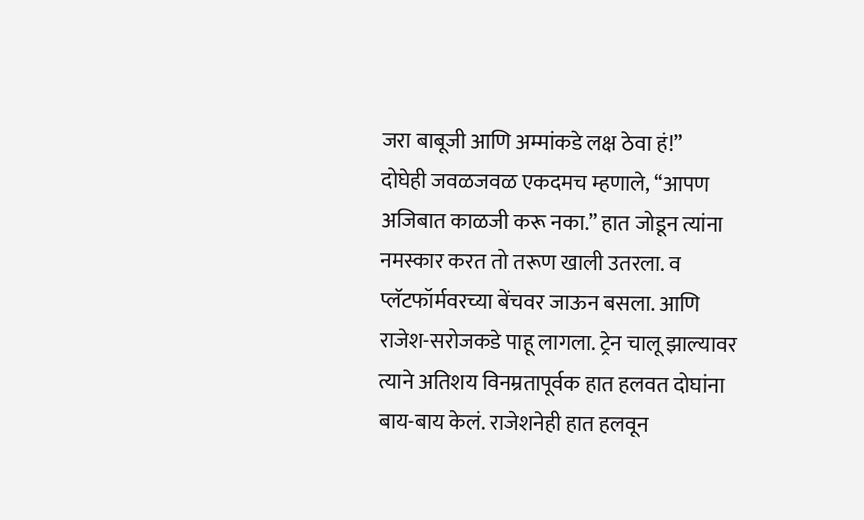जरा बाबूजी आणि अम्मांकडे लक्ष ठेवा हं!”
दोघेही जवळजवळ एकदमच म्हणाले, ‘‘आपण अजिबात काळजी करू नका.” हात जोडून त्यांना नमस्कार करत तो तरूण खाली उतरला. व प्लॅटफॉर्मवरच्या बेंचवर जाऊन बसला. आणि राजेश-सरोजकडे पाहू लागला. ट्रेन चालू झाल्यावर त्याने अतिशय विनम्रतापूर्वक हात हलवत दोघांना बाय-बाय केलं. राजेशनेही हात हलवून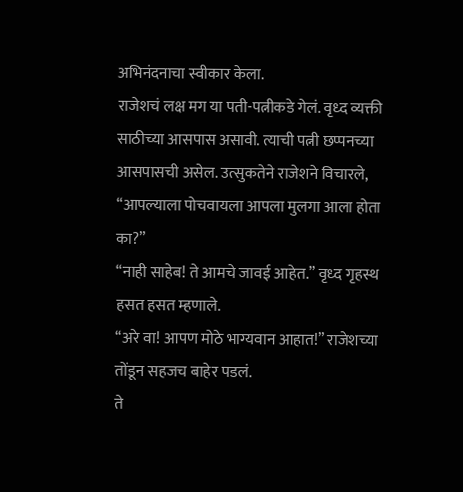अभिनंदनाचा स्वीकार केला.
राजेशचं लक्ष मग या पती-पत्नीकडे गेलं. वृध्द व्यक्ती साठीच्या आसपास असावी. त्याची पत्नी छप्पनच्या आसपासची असेल. उत्सुकतेने राजेशने विचारले, ‘‘आपल्याला पोचवायला आपला मुलगा आला होता का?”
‘‘नाही साहेब! ते आमचे जावई आहेत.” वृध्द गृहस्थ हसत हसत म्हणाले.
‘‘अरे वा! आपण मोठे भाग्यवान आहात!” राजेशच्या तोंडून सहजच बाहेर पडलं.
ते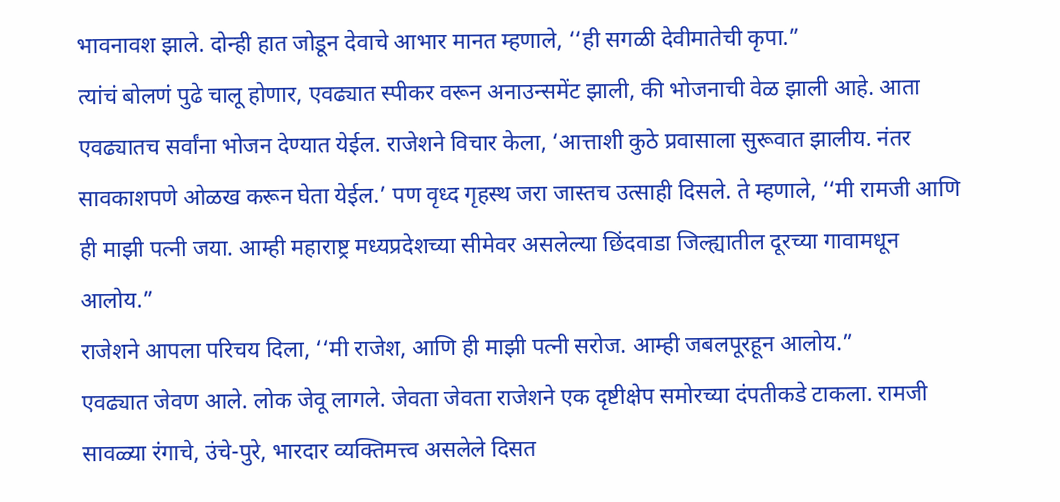भावनावश झाले. दोन्ही हात जोडून देवाचे आभार मानत म्हणाले, ‘‘ही सगळी देवीमातेची कृपा.”
त्यांचं बोलणं पुढे चालू होणार, एवढ्यात स्पीकर वरून अनाउन्समेंट झाली, की भोजनाची वेळ झाली आहे. आता एवढ्यातच सर्वांना भोजन देण्यात येईल. राजेशने विचार केला, ‘आत्ताशी कुठे प्रवासाला सुरूवात झालीय. नंतर सावकाशपणे ओळख करून घेता येईल.’ पण वृध्द गृहस्थ जरा जास्तच उत्साही दिसले. ते म्हणाले, ‘‘मी रामजी आणि ही माझी पत्नी जया. आम्ही महाराष्ट्र मध्यप्रदेशच्या सीमेवर असलेल्या छिंदवाडा जिल्ह्यातील दूरच्या गावामधून आलोय.”
राजेशने आपला परिचय दिला, ‘‘मी राजेश, आणि ही माझी पत्नी सरोज. आम्ही जबलपूरहून आलोय.”
एवढ्यात जेवण आले. लोक जेवू लागले. जेवता जेवता राजेशने एक दृष्टीक्षेप समोरच्या दंपतीकडे टाकला. रामजी सावळ्या रंगाचे, उंचे-पुरे, भारदार व्यक्तिमत्त्व असलेले दिसत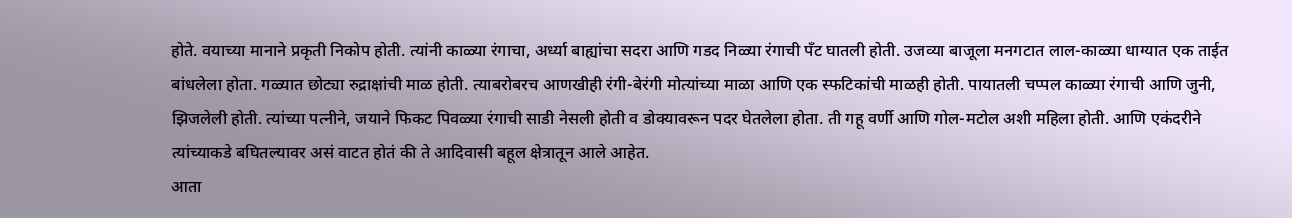होते. वयाच्या मानाने प्रकृती निकोप होती. त्यांनी काळ्या रंगाचा, अर्ध्या बाह्यांचा सदरा आणि गडद निळ्या रंगाची पँट घातली होती. उजव्या बाजूला मनगटात लाल-काळ्या धाग्यात एक ताईत बांधलेला होता. गळ्यात छोट्या रुद्राक्षांची माळ होती. त्याबरोबरच आणखीही रंगी-बेरंगी मोत्यांच्या माळा आणि एक स्फटिकांची माळही होती. पायातली चप्पल काळ्या रंगाची आणि जुनी, झिजलेली होती. त्यांच्या पत्नीने, जयाने फिकट पिवळ्या रंगाची साडी नेसली होती व डोक्यावरून पदर घेतलेला होता. ती गहू वर्णी आणि गोल-मटोल अशी महिला होती. आणि एकंदरीने त्यांच्याकडे बघितल्यावर असं वाटत होतं की ते आदिवासी बहूल क्षेत्रातून आले आहेत.
आता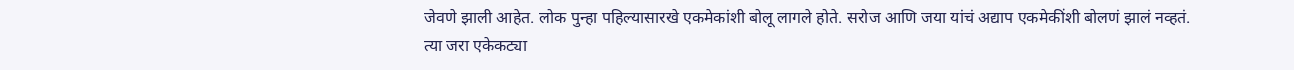जेवणे झाली आहेत. लोक पुन्हा पहिल्यासारखे एकमेकांशी बोलू लागले होते. सरोज आणि जया यांचं अद्याप एकमेकींशी बोलणं झालं नव्हतं. त्या जरा एकेकट्या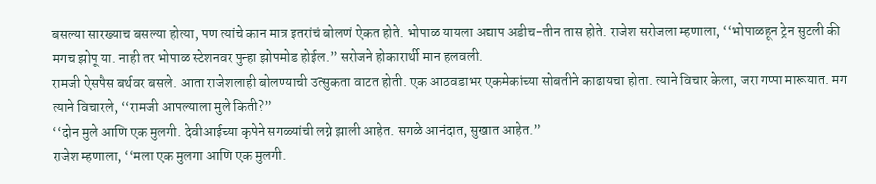बसल्या सारख्याच बसल्या होत्या, पण त्यांचे कान मात्र इतरांचं बोलणं ऐकत होते. भोपाळ यायला अद्याप अडीच-तीन तास होते. राजेश सरोजला म्हणाला, ‘‘भोपाळहून ट्रेन सुटली की मगच झोपू या. नाही तर भोपाळ स्टेशनवर पुन्हा झोपमोड होईल.” सरोजने होकारार्थी मान हलवली.
रामजी ऐसपैस बर्थवर बसले. आता राजेशलाही बोलण्याची उत्सुकता वाटत होती. एक आठवडाभर एकमेकांच्या सोबतीने काढायचा होता. त्याने विचार केला, जरा गप्पा मारूयात. मग त्याने विचारले, ‘‘रामजी आपल्याला मुले किती?”
‘‘दोन मुले आणि एक मुलगी. देवीआईच्या कृपेने सगळ्यांची लग्ने झाली आहेत. सगळे आनंदात, सुखात आहेत.”
राजेश म्हणाला, ‘‘मला एक मुलगा आणि एक मुलगी.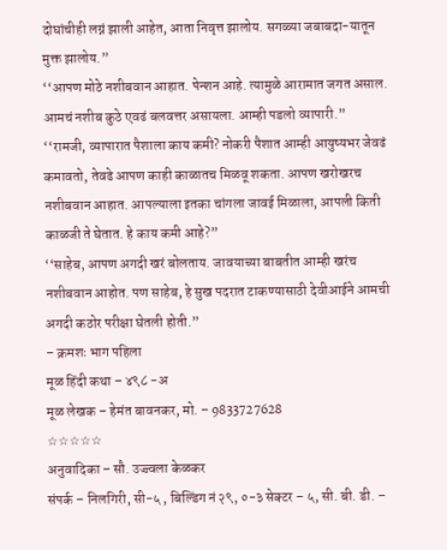दोघांचीही लग्नं झाली आहेत, आता निवृत्त झालोय. सगळ्या जबाबदा-यातून मुक्त झालोय.”
‘‘आपण मोठे नशीबवान आहात. पेन्शन आहे. त्यामुळे आरामात जगत असाल. आमचं नशीब कुठे एवढं बलवत्तर असायला. आम्ही पडलो व्यापारी.”
‘‘रामजी, व्यापारात पैशाला काय कमी? नोकरी पैशात आम्ही आयुष्यभर जेवढं कमावतो, तेवढे आपण काही काळातच मिळवू शकता. आपण खरोखरच नशीबवान आहात. आपल्याला इतका चांगला जावई मिळाला, आपली किती काळजी ते घेतात. हे काय कमी आहे?”
‘‘साहेब, आपण अगदी खरं बोलताय. जावयाच्या बाबतीत आम्ही खरंच नशीबवान आहोत. पण साहेब, हे सुख पदरात टाकण्यासाठी देवीआईने आमची अगदी कठोर परीक्षा घेतली होती.”
– क्रमशः भाग पहिला
मूळ हिंदी कथा – ४९८ -अ
मूळ लेखक – हेमंत बावनकर, मो. – 9833727628
☆☆☆☆☆
अनुवादिका – सौ. उज्ज्वला केळकर
संपर्क – निलगिरी, सी-५ , बिल्डिंग नं २९, ०-३ सेक्टर – ५, सी. बी. डी. –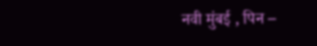नवी मुंबई , पिन –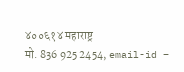४००६१४ महाराष्ट्र
मो. 836 925 2454, email-id –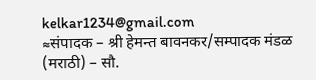kelkar1234@gmail.com
≈संपादक – श्री हेमन्त बावनकर/सम्पादक मंडळ (मराठी) – सौ.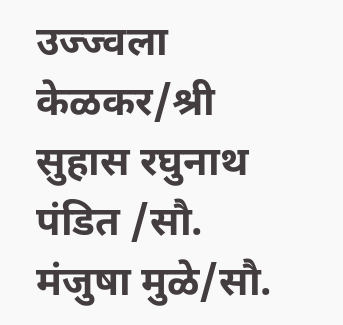उज्ज्वला केळकर/श्री सुहास रघुनाथ पंडित /सौ. मंजुषा मुळे/सौ.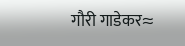गौरी गाडेकर≈